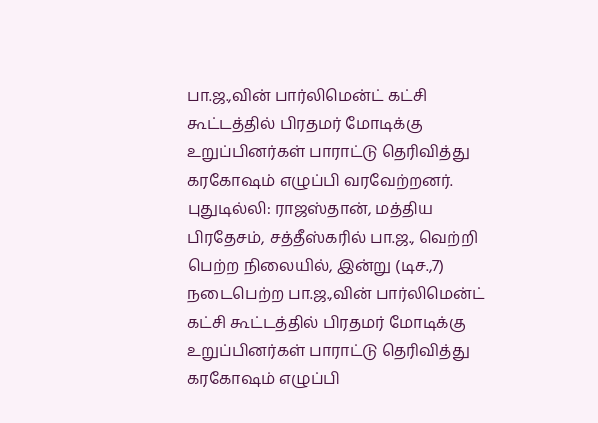பா.ஜ.,வின் பார்லிமென்ட் கட்சி கூட்டத்தில் பிரதமர் மோடிக்கு உறுப்பினர்கள் பாராட்டு தெரிவித்து கரகோஷம் எழுப்பி வரவேற்றனர்.
புதுடில்லி: ராஜஸ்தான், மத்திய பிரதேசம், சத்தீஸ்கரில் பா.ஜ., வெற்றி பெற்ற நிலையில், இன்று (டிச.,7) நடைபெற்ற பா.ஜ.,வின் பார்லிமென்ட் கட்சி கூட்டத்தில் பிரதமர் மோடிக்கு உறுப்பினர்கள் பாராட்டு தெரிவித்து கரகோஷம் எழுப்பி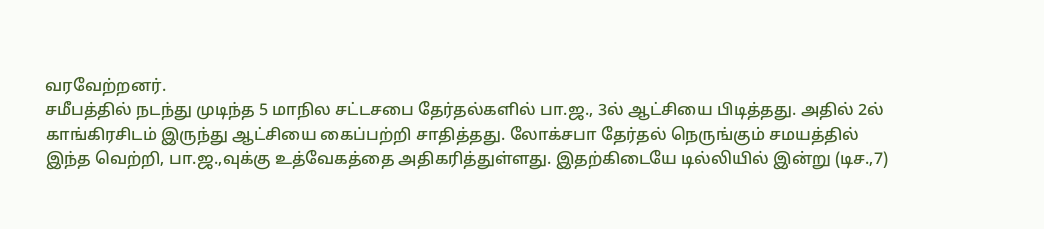வரவேற்றனர்.
சமீபத்தில் நடந்து முடிந்த 5 மாநில சட்டசபை தேர்தல்களில் பா.ஜ., 3ல் ஆட்சியை பிடித்தது. அதில் 2ல் காங்கிரசிடம் இருந்து ஆட்சியை கைப்பற்றி சாதித்தது. லோக்சபா தேர்தல் நெருங்கும் சமயத்தில் இந்த வெற்றி, பா.ஜ.,வுக்கு உத்வேகத்தை அதிகரித்துள்ளது. இதற்கிடையே டில்லியில் இன்று (டிச.,7)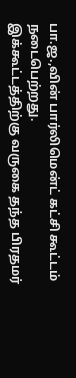பா.ஜ.,வின் பார்லிமென்ட் கட்சி கூட்டம் நடைபெற்றது.
இக்கூட்டத்திற்கு வருகை தந்த பிரதமர்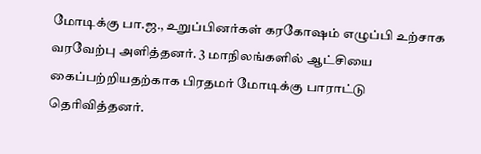மோடிக்கு பா.ஜ., உறுப்பினர்கள் கரகோஷம் எழுப்பி உற்சாக வரவேற்பு அளித்தனர். 3 மாநிலங்களில் ஆட்சியை கைப்பற்றியதற்காக பிரதமர் மோடிக்கு பாராட்டு தெரிவித்தனர்.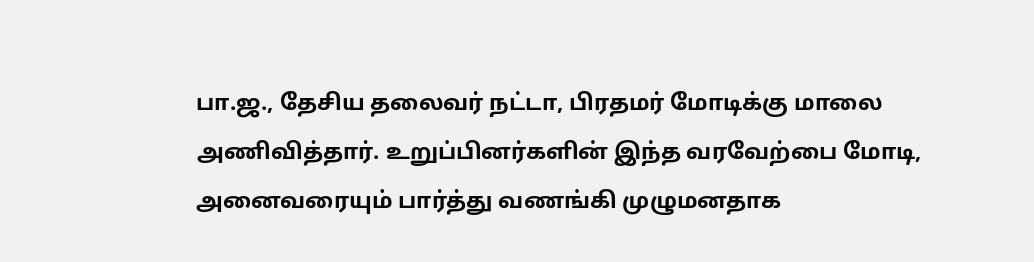பா.ஜ., தேசிய தலைவர் நட்டா, பிரதமர் மோடிக்கு மாலை அணிவித்தார். உறுப்பினர்களின் இந்த வரவேற்பை மோடி, அனைவரையும் பார்த்து வணங்கி முழுமனதாக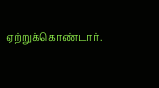ஏற்றுக்கொண்டார்.